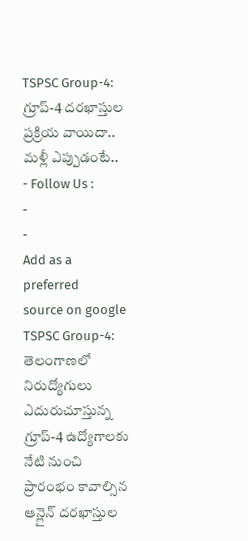TSPSC Group-4: గ్రూప్-4 దరఖాస్తుల ప్రక్రియ వాయిదా.. మళ్లీ ఎప్పుడంటే..
- Follow Us :
-
-
Add as a preferred
source on google
TSPSC Group-4: తెలంగాణలో నిరుద్యోగులు ఎదురుచూస్తున్న గ్రూప్-4 ఉద్యోగాలకు నేటి నుంచి ప్రారంభం కావాల్సిన ఆన్లైన్ దరఖాస్తుల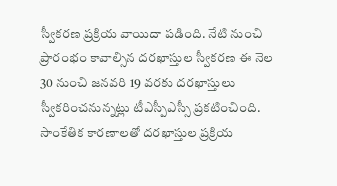స్వీకరణ ప్రక్రియ వాయిదా పడింది. నేటి నుంచి ప్రారంభం కావాల్సిన దరఖాస్తుల స్వీకరణ ఈ నెల 30 నుంచి జనవరి 19 వరకు దరఖాస్తులు స్వీకరించనున్నట్లు టీఎస్పీఎస్సీ ప్రకటించింది. సాంకేతిక కారణాలతో దరఖాస్తుల ప్రక్రియ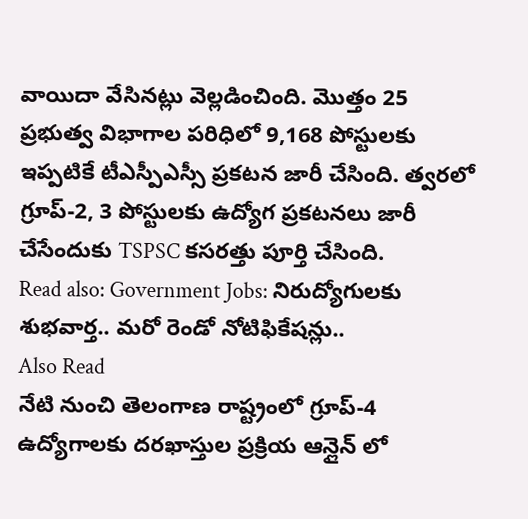వాయిదా వేసినట్లు వెల్లడించింది. మొత్తం 25 ప్రభుత్వ విభాగాల పరిధిలో 9,168 పోస్టులకు ఇప్పటికే టీఎస్పీఎస్సీ ప్రకటన జారీ చేసింది. త్వరలో గ్రూప్-2, 3 పోస్టులకు ఉద్యోగ ప్రకటనలు జారీ చేసేందుకు TSPSC కసరత్తు పూర్తి చేసింది.
Read also: Government Jobs: నిరుద్యోగులకు శుభవార్త.. మరో రెండో నోటిఫికేషన్లు..
Also Read
నేటి నుంచి తెలంగాణ రాష్ట్రంలో గ్రూప్-4 ఉద్యోగాలకు దరఖాస్తుల ప్రక్రియ ఆన్లైన్ లో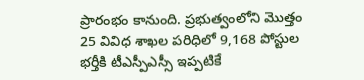ప్రారంభం కానుంది. ప్రభుత్వంలోని మొత్తం 25 వివిధ శాఖల పరిధిలో 9,168 పోస్టుల భర్తీకి టీఎస్పీఎస్సీ ఇప్పటికే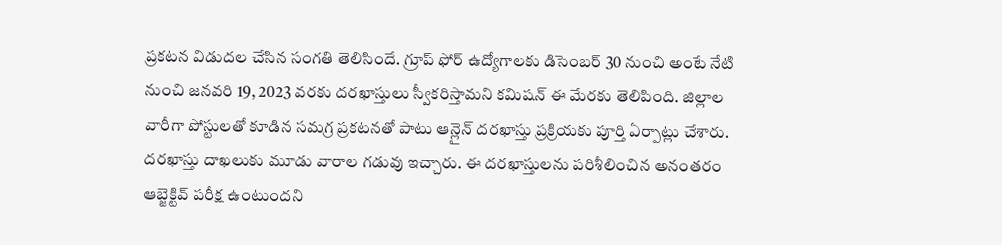ప్రకటన విడుదల చేసిన సంగతి తెలిసిందే. గ్రూప్ ఫోర్ ఉద్యోగాలకు డిసెంబర్ 30 నుంచి అంటే నేటి నుంచి జనవరి 19, 2023 వరకు దరఖాస్తులు స్వీకరిస్తామని కమిషన్ ఈ మేరకు తెలిపింది. జిల్లాల వారీగా పోస్టులతో కూడిన సమగ్ర ప్రకటనతో పాటు ఆన్లైన్ దరఖాస్తు ప్రక్రియకు పూర్తి ఏర్పాట్లు చేశారు. దరఖాస్తు దాఖలుకు మూడు వారాల గడువు ఇచ్చారు. ఈ దరఖాస్తులను పరిశీలించిన అనంతరం ఆబ్జెక్టివ్ పరీక్ష ఉంటుందని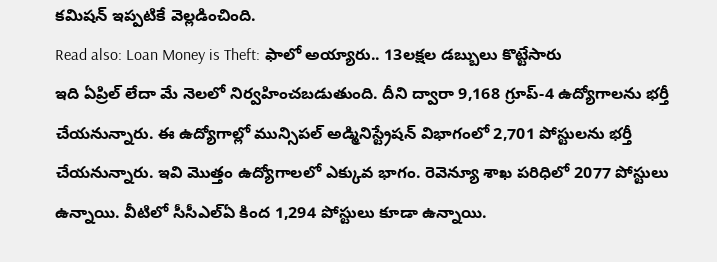కమిషన్ ఇప్పటికే వెల్లడించింది.
Read also: Loan Money is Theft: ఫాలో అయ్యారు.. 13లక్షల డబ్బులు కొట్టేసారు
ఇది ఏప్రిల్ లేదా మే నెలలో నిర్వహించబడుతుంది. దీని ద్వారా 9,168 గ్రూప్-4 ఉద్యోగాలను భర్తీ చేయనున్నారు. ఈ ఉద్యోగాల్లో మున్సిపల్ అడ్మినిస్ట్రేషన్ విభాగంలో 2,701 పోస్టులను భర్తీ చేయనున్నారు. ఇవి మొత్తం ఉద్యోగాలలో ఎక్కువ భాగం. రెవెన్యూ శాఖ పరిధిలో 2077 పోస్టులు ఉన్నాయి. వీటిలో సీసీఎల్ఏ కింద 1,294 పోస్టులు కూడా ఉన్నాయి.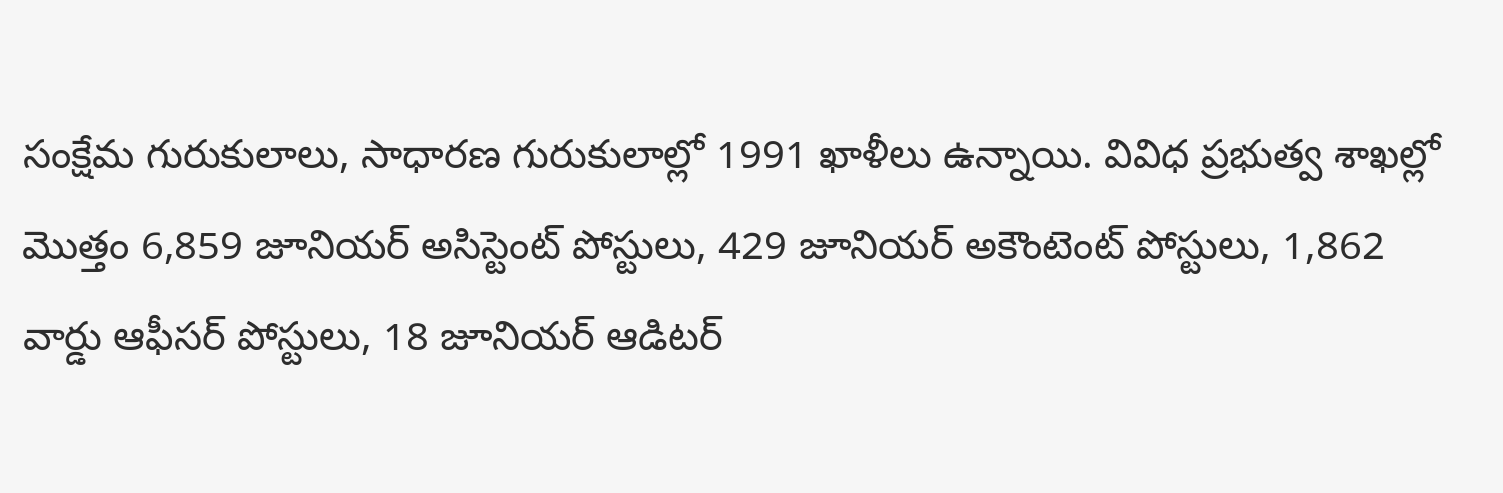సంక్షేమ గురుకులాలు, సాధారణ గురుకులాల్లో 1991 ఖాళీలు ఉన్నాయి. వివిధ ప్రభుత్వ శాఖల్లో మొత్తం 6,859 జూనియర్ అసిస్టెంట్ పోస్టులు, 429 జూనియర్ అకౌంటెంట్ పోస్టులు, 1,862 వార్డు ఆఫీసర్ పోస్టులు, 18 జూనియర్ ఆడిటర్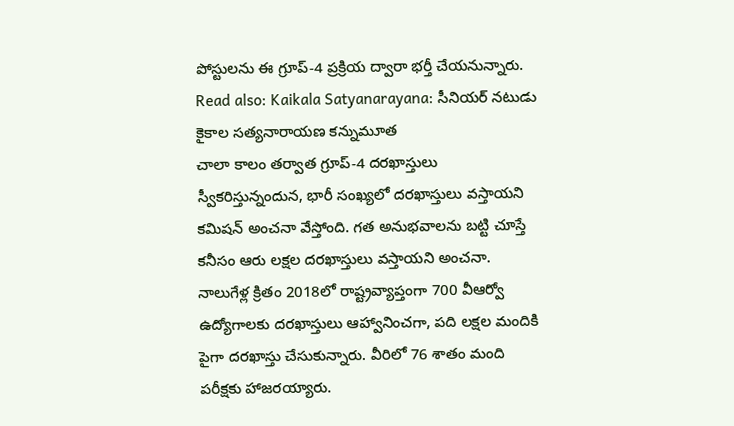పోస్టులను ఈ గ్రూప్-4 ప్రక్రియ ద్వారా భర్తీ చేయనున్నారు.
Read also: Kaikala Satyanarayana: సీనియర్ నటుడు కైకాల సత్యనారాయణ కన్నుమూత
చాలా కాలం తర్వాత గ్రూప్-4 దరఖాస్తులు స్వీకరిస్తున్నందున, భారీ సంఖ్యలో దరఖాస్తులు వస్తాయని కమిషన్ అంచనా వేస్తోంది. గత అనుభవాలను బట్టి చూస్తే కనీసం ఆరు లక్షల దరఖాస్తులు వస్తాయని అంచనా. నాలుగేళ్ల క్రితం 2018లో రాష్ట్రవ్యాప్తంగా 700 వీఆర్వో ఉద్యోగాలకు దరఖాస్తులు ఆహ్వానించగా, పది లక్షల మందికి పైగా దరఖాస్తు చేసుకున్నారు. వీరిలో 76 శాతం మంది పరీక్షకు హాజరయ్యారు.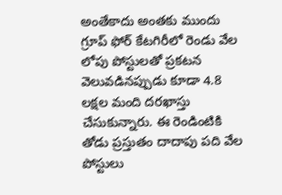అంతేకాదు అంతకు ముందు గ్రూప్ ఫోర్ కేటగిరీలో రెండు వేల లోపు పోస్టులతో ప్రకటన వెలువడినప్పుడు కూడా 4.8 లక్షల మంది దరఖాస్తు చేసుకున్నారు. ఈ రెండింటికి తోడు ప్రస్తుతం దాదాపు పది వేల పోస్టులు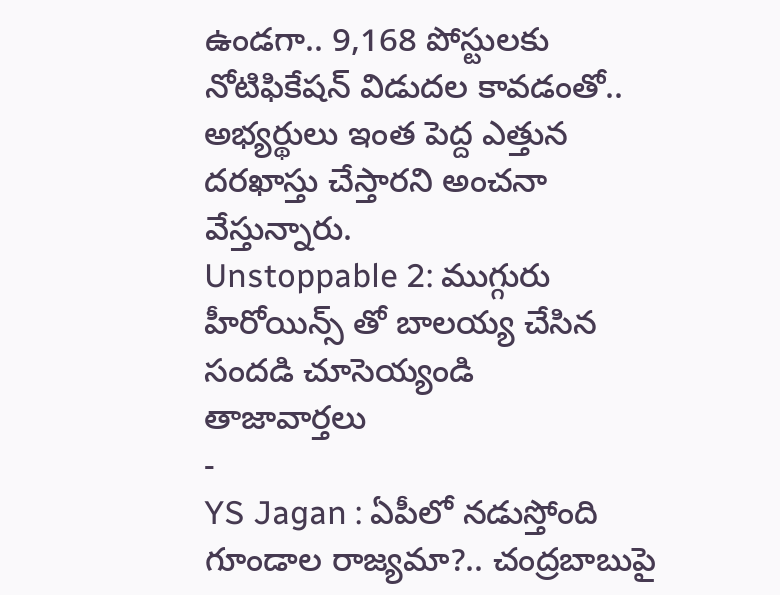ఉండగా.. 9,168 పోస్టులకు నోటిఫికేషన్ విడుదల కావడంతో.. అభ్యర్థులు ఇంత పెద్ద ఎత్తున దరఖాస్తు చేస్తారని అంచనా వేస్తున్నారు.
Unstoppable 2: ముగ్గురు హీరోయిన్స్ తో బాలయ్య చేసిన సందడి చూసెయ్యండి
తాజావార్తలు
-
YS Jagan : ఏపీలో నడుస్తోంది గూండాల రాజ్యమా?.. చంద్రబాబుపై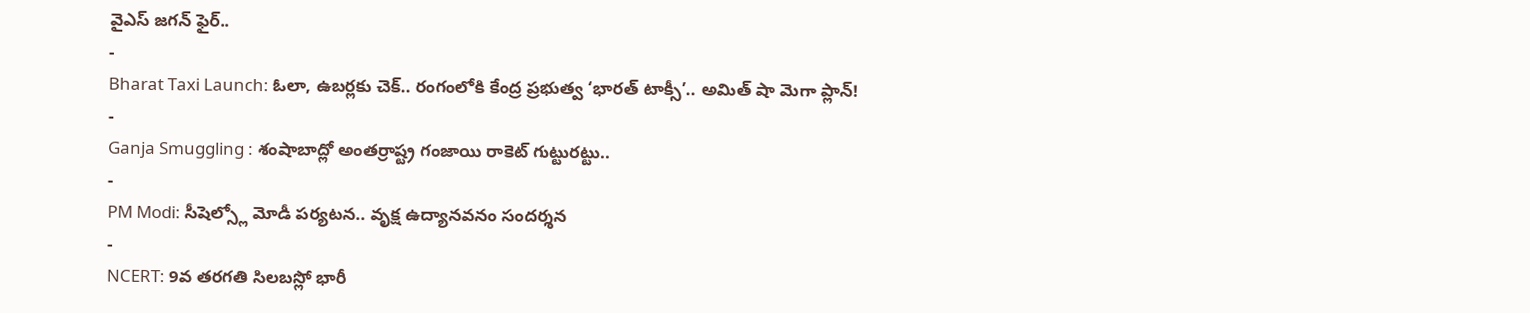వైఎస్ జగన్ ఫైర్..
-
Bharat Taxi Launch: ఓలా, ఉబర్లకు చెక్.. రంగంలోకి కేంద్ర ప్రభుత్వ ‘భారత్ టాక్సీ’.. అమిత్ షా మెగా ప్లాన్!
-
Ganja Smuggling : శంషాబాద్లో అంతర్రాష్ట్ర గంజాయి రాకెట్ గుట్టురట్టు..
-
PM Modi: సీషెల్స్లో మోడీ పర్యటన.. వృక్ష ఉద్యానవనం సందర్శన
-
NCERT: 9వ తరగతి సిలబస్లో భారీ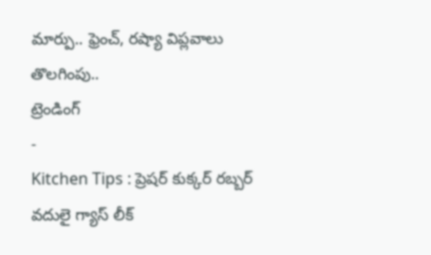మార్పు.. ఫ్రెంచ్, రష్యా విప్లవాలు తొలగింపు..
ట్రెండింగ్
-
Kitchen Tips : ప్రెషర్ కుక్కర్ రబ్బర్ వదులై గ్యాస్ లీక్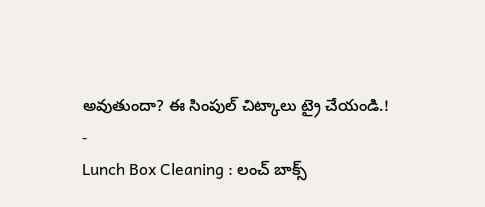అవుతుందా? ఈ సింపుల్ చిట్కాలు ట్రై చేయండి.!
-
Lunch Box Cleaning : లంచ్ బాక్స్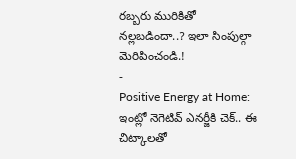రబ్బరు మురికితో నల్లబడిందా..? ఇలా సింపుల్గా మెరిపించండి.!
-
Positive Energy at Home: ఇంట్లో నెగెటివ్ ఎనర్జీకి చెక్.. ఈ చిట్కాలతో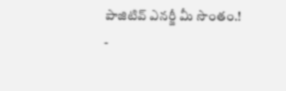పాజిటివ్ ఎనర్జీ మీ సొంతం.!
-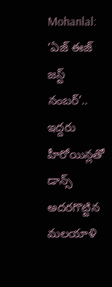Mohanlal: ‘ఏజ్ ఈజ్ జస్ట్ నంబర్’.. ఇద్దరు హీరోయిన్లతో డాన్స్ అదరగొట్టిన మలయాళి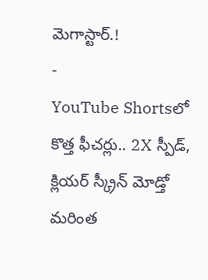మెగాస్టార్.!
-
YouTube Shortsలో కొత్త ఫీచర్లు.. 2X స్పీడ్, క్లియర్ స్క్రీన్ మోడ్తో మరింత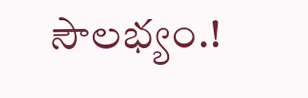సౌలభ్యం.!